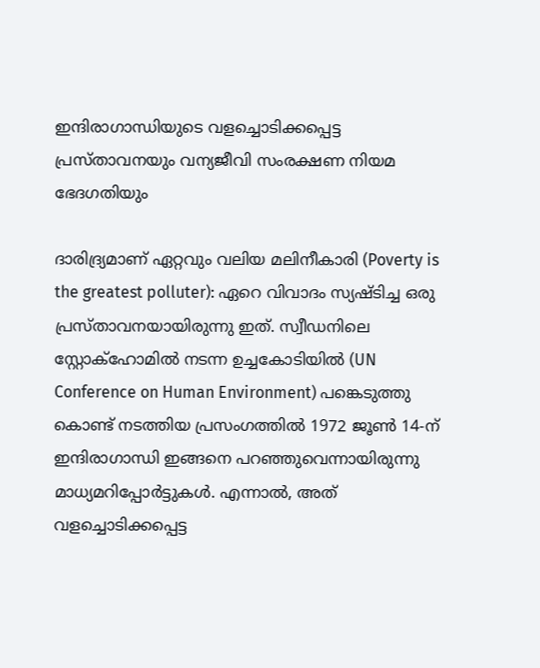ഇന്ദിരാഗാന്ധിയുടെ വളച്ചൊടിക്കപ്പെട്ട പ്രസ്താവനയും വന്യജീവി സംരക്ഷണ നിയമ ഭേദഗതിയും

ദാരിദ്ര്യമാണ് ഏറ്റവും വലിയ മലിനീകാരി (Poverty is the greatest polluter): ഏറെ വിവാദം സ്യഷ്ടിച്ച ഒരു പ്രസ്താവനയായിരുന്നു ഇത്. സ്വീഡനിലെ സ്റ്റോക്ഹോമിൽ നടന്ന ഉച്ചകോടിയിൽ (UN Conference on Human Environment) പങ്കെടുത്തു കൊണ്ട് നടത്തിയ പ്രസംഗത്തിൽ 1972 ജൂൺ 14-ന് ഇന്ദിരാഗാന്ധി ഇങ്ങനെ പറഞ്ഞുവെന്നായിരുന്നു മാധ്യമറിപ്പോർട്ടുകൾ. എന്നാൽ, അത് വളച്ചൊടിക്കപ്പെട്ട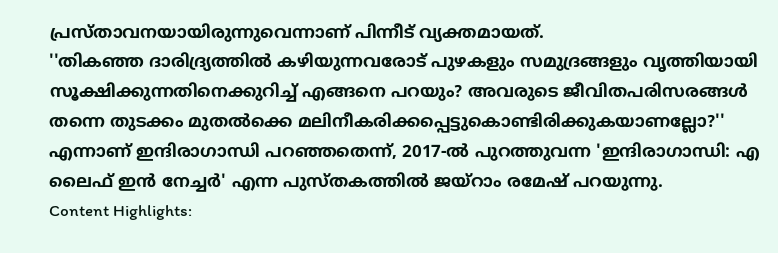പ്രസ്താവനയായിരുന്നുവെന്നാണ് പിന്നീട് വ്യക്തമായത്.
''തികഞ്ഞ ദാരിദ്ര്യത്തിൽ കഴിയുന്നവരോട് പുഴകളും സമുദ്രങ്ങളും വൃത്തിയായി സൂക്ഷിക്കുന്നതിനെക്കുറിച്ച് എങ്ങനെ പറയും? അവരുടെ ജീവിതപരിസരങ്ങൾ തന്നെ തുടക്കം മുതൽക്കെ മലിനീകരിക്കപ്പെട്ടുകൊണ്ടിരിക്കുകയാണല്ലോ?'' എന്നാണ് ഇന്ദിരാഗാന്ധി പറഞ്ഞതെന്ന്, 2017-ൽ പുറത്തുവന്ന 'ഇന്ദിരാഗാന്ധി: എ ലൈഫ് ഇൻ നേച്ചർ' എന്ന പുസ്തകത്തിൽ ജയ്റാം രമേഷ് പറയുന്നു.
Content Highlights: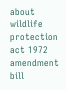about wildlife protection act 1972 amendment bill